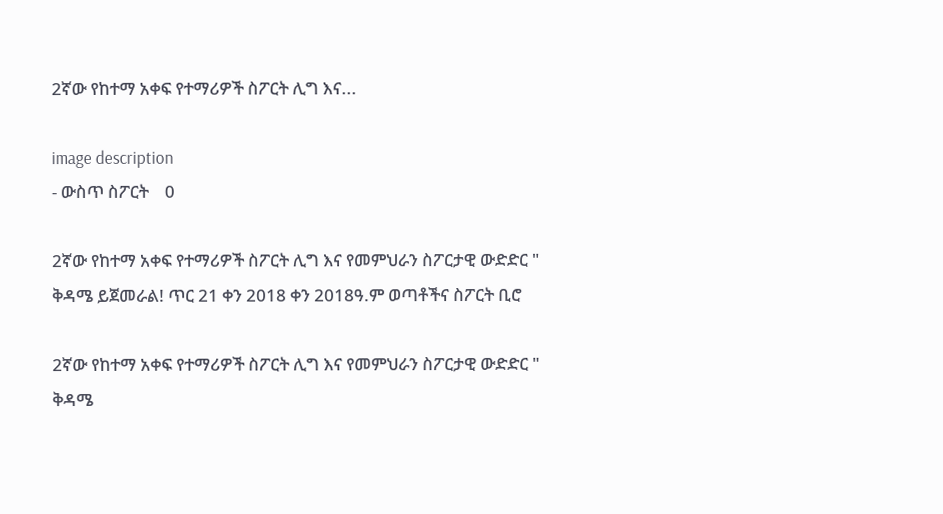2ኛው የከተማ አቀፍ የተማሪዎች ስፖርት ሊግ እና...

image description
- ውስጥ ስፖርት    0

2ኛው የከተማ አቀፍ የተማሪዎች ስፖርት ሊግ እና የመምህራን ስፖርታዊ ውድድር " ቅዳሜ ይጀመራል! ጥር 21 ቀን 2018 ቀን 2018ዓ.ም ወጣቶችና ስፖርት ቢሮ

2ኛው የከተማ አቀፍ የተማሪዎች ስፖርት ሊግ እና የመምህራን ስፖርታዊ ውድድር " ቅዳሜ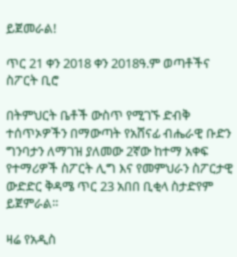ይጀመራል!

ጥር 21 ቀን 2018 ቀን 2018ዓ.ም ወጣቶችና ስፖርት ቢሮ

በትምህርት ቤቶች ውስጥ የሚገኙ ድብቅ ተሰጥኦዎችን በማውጣት የአሸናፊ ብሔራዊ ቡድን ግንባታን ለማገዝ ያለመው 2ኛው ከተማ አቀፍ የተማሪዎች ስፖርት ሊግ እና የመምህራን ስፖርታዊ ውድድር ቅዳሜ ጥር 23 አበበ ቢቂላ ስታድየም ይጀምራል።

ዛሬ የአዲስ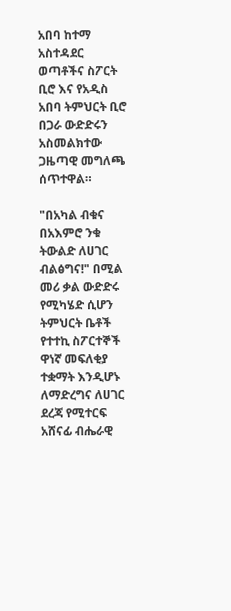አበባ ከተማ አስተዳደር ወጣቶችና ስፖርት ቢሮ እና የአዲስ አበባ ትምህርት ቢሮ በጋራ ውድድሩን አስመልክተው ጋዜጣዊ መግለጫ ሰጥተዋል።

"በአካል ብቁና በአእምሮ ንቁ ትውልድ ለሀገር ብልፅግና!" በሚል መሪ ቃል ውድድሩ የሚካሄድ ሲሆን ትምህርት ቤቶች የተተኪ ስፖርተኞች ዋነኛ መፍለቂያ ተቋማት እንዲሆኑ ለማድረግና ለሀገር ደረጃ የሚተርፍ አሸናፊ ብሔራዊ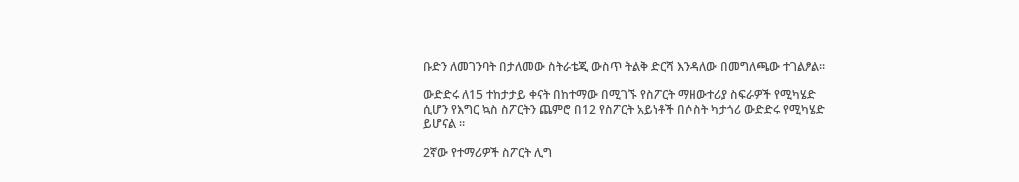ቡድን ለመገንባት በታለመው ስትራቴጂ ውስጥ ትልቅ ድርሻ እንዳለው በመግለጫው ተገልፆል።

ውድድሩ ለ15 ተከታታይ ቀናት በከተማው በሚገኙ የስፖርት ማዘውተሪያ ስፍራዎች የሚካሄድ ሲሆን የእግር ኳስ ስፖርትን ጨምሮ በ12 የስፖርት አይነቶች በሶስት ካታጎሪ ውድድሩ የሚካሄድ ይሆናል ።

2ኛው የተማሪዎች ስፖርት ሊግ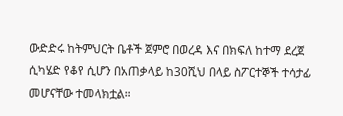ውድድሩ ከትምህርት ቤቶች ጀምሮ በወረዳ እና በክፍለ ከተማ ደረጀ ሲካሄድ የቆየ ሲሆን በአጠቃላይ ከ30ሺህ በላይ ስፖርተኞች ተሳታፊ መሆናቸው ተመላክቷል።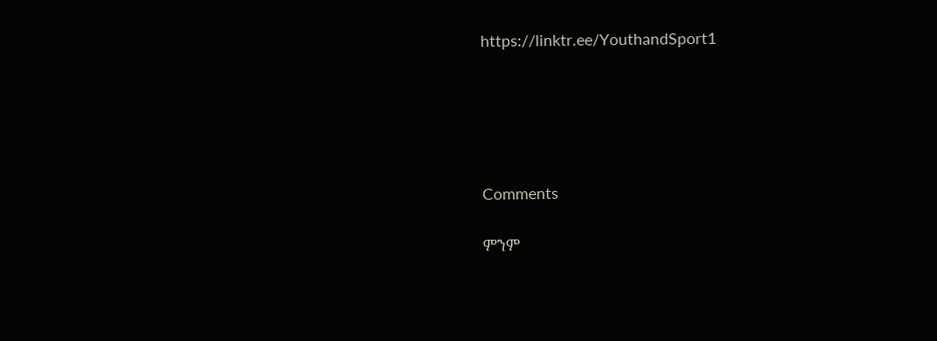https://linktr.ee/YouthandSport1





Comments

ምንም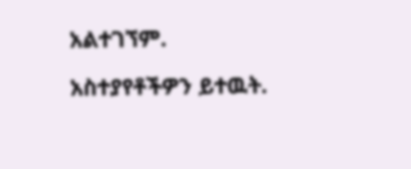አልተገኘም.

አስተያየቶችዎን ይተዉት.